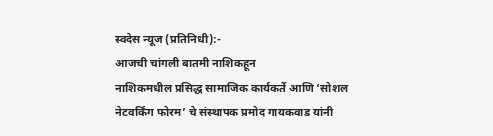स्वदेस न्यूज (प्रतिनिधी):-
आजची चांगली बातमी नाशिकहून
नाशिकमधील प्रसिद्ध सामाजिक कार्यकर्ते आणि ‘सोशल नेटवर्किंग फोरम’ चे संस्थापक प्रमोद गायकवाड यांनी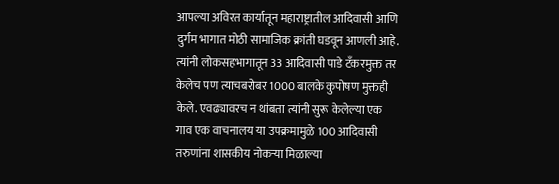आपल्या अविरत कार्यातून महाराष्ट्रातील आदिवासी आणि दुर्गम भागात मोठी सामाजिक क्रांती घडवून आणली आहे. त्यांनी लोकसहभागातून 33 आदिवासी पाडे टँकरमुक्त तर केलेच पण त्याचबरोबर 1000 बालके कुपोषण मुक्तही केले. एवढ्यावरच न थांबता त्यांनी सुरू केलेल्या एक गाव एक वाचनालय या उपक्रमामुळे 100 आदिवासी तरुणांना शासकीय नोकऱ्या मिळाल्या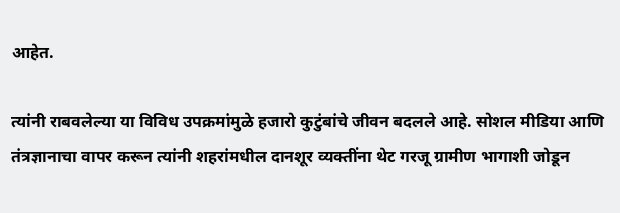आहेत.

त्यांनी राबवलेल्या या विविध उपक्रमांमुळे हजारो कुटुंबांचे जीवन बदलले आहे. सोशल मीडिया आणि तंत्रज्ञानाचा वापर करून त्यांनी शहरांमधील दानशूर व्यक्तींना थेट गरजू ग्रामीण भागाशी जोडून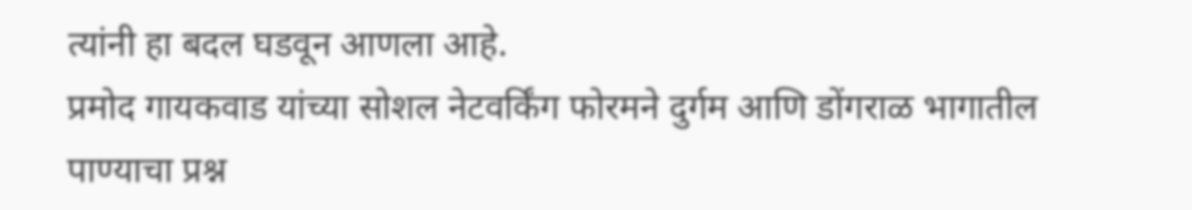त्यांनी हा बदल घडवून आणला आहे.
प्रमोद गायकवाड यांच्या सोशल नेटवर्किंग फोरमने दुर्गम आणि डोंगराळ भागातील पाण्याचा प्रश्न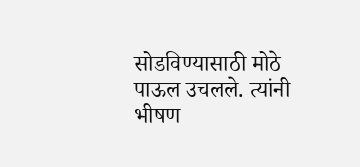सोडविण्यासाठी मोठे पाऊल उचलले. त्यांनी भीषण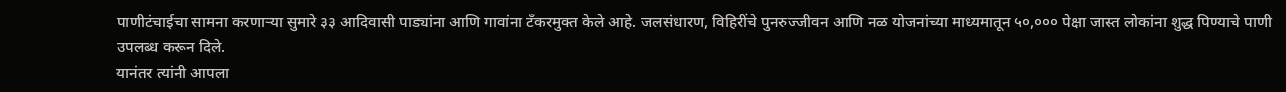पाणीटंचाईचा सामना करणाऱ्या सुमारे ३३ आदिवासी पाड्यांना आणि गावांना टँकरमुक्त केले आहे. जलसंधारण, विहिरींचे पुनरुज्जीवन आणि नळ योजनांच्या माध्यमातून ५०,००० पेक्षा जास्त लोकांना शुद्ध पिण्याचे पाणी उपलब्ध करून दिले.
यानंतर त्यांनी आपला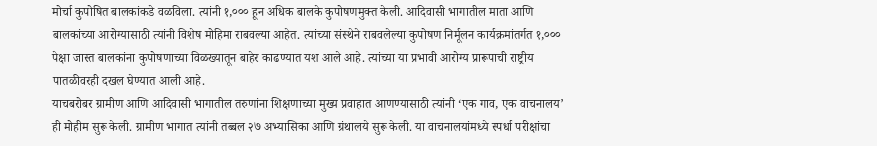मोर्चा कुपोषित बालकांकडे वळविला. त्यांनी १,००० हून अधिक बालके कुपोषणमुक्त केली. आदिवासी भागातील माता आणि बालकांच्या आरोग्यासाठी त्यांनी विशेष मोहिमा राबवल्या आहेत. त्यांच्या संस्थेने राबवलेल्या कुपोषण निर्मूलन कार्यक्रमांतर्गत १,००० पेक्षा जास्त बालकांना कुपोषणाच्या विळख्यातून बाहेर काढण्यात यश आले आहे. त्यांच्या या प्रभावी आरोग्य प्रारूपाची राष्ट्रीय पातळीवरही दखल घेण्यात आली आहे.
याचबरोबर ग्रामीण आणि आदिवासी भागातील तरुणांना शिक्षणाच्या मुख्य प्रवाहात आणण्यासाठी त्यांनी ‘एक गाव, एक वाचनालय’ ही मोहीम सुरू केली. ग्रामीण भागात त्यांनी तब्बल २७ अभ्यासिका आणि ग्रंथालये सुरू केली. या वाचनालयांमध्ये स्पर्धा परीक्षांचा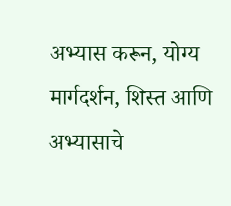अभ्यास करून, योग्य मार्गदर्शन, शिस्त आणि अभ्यासाचे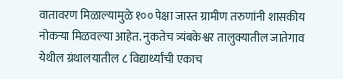वातावरण मिळाल्यामुळे १०० पेक्षा जास्त ग्रामीण तरुणांनी शासकीय नोकऱ्या मिळवल्या आहेत. नुकतेच त्र्यंबकेश्वर तालुक्यातील जातेगाव येथील ग्रंथालयातील ८ विद्यार्थ्यांची एकाच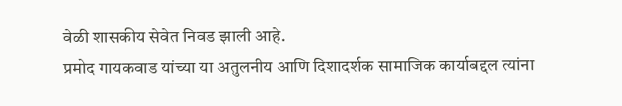वेळी शासकीय सेवेत निवड झाली आहे.
प्रमोद गायकवाड यांच्या या अतुलनीय आणि दिशादर्शक सामाजिक कार्याबद्दल त्यांना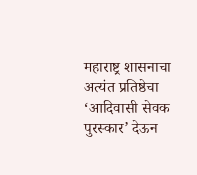महाराष्ट्र शासनाचा अत्यंत प्रतिष्ठेचा ‘आदिवासी सेवक पुरस्कार’ देऊन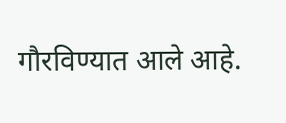गौरविण्यात आले आहे.